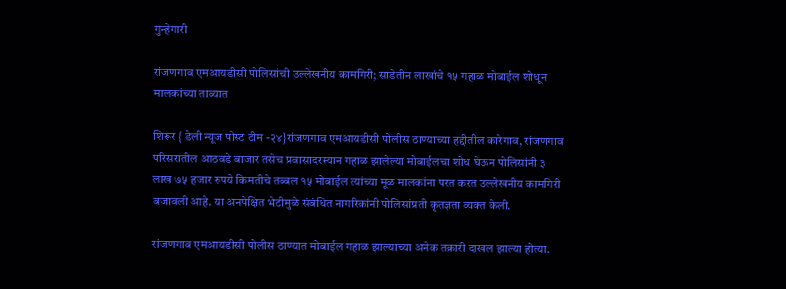गुन्हेगारी

रांजणगाव एमआयडीसी पोलिसांची उल्लेखनीय कामगिरी; साडेतीन लाखांचे १५ गहाळ मोबाईल शोधून मालकांच्या ताब्यात

शिरूर { डेली न्यूज पोस्ट टीम -२४}रांजणगाव एमआयडीसी पोलीस ठाण्याच्या हद्दीतील कारेगाव, रांजणगाव परिसरातील आठवडे बाजार तसेच प्रवासादरम्यान गहाळ झालेल्या मोबाईलचा शोध घेऊन पोलिसांनी ३ लाख ७५ हजार रुपये किमतीचे तब्बल १५ मोबाईल त्यांच्या मूळ मालकांना परत करत उल्लेखनीय कामगिरी बजावली आहे. या अनपेक्षित भेटीमुळे संबंधित नागरिकांनी पोलिसांप्रती कृतज्ञता व्यक्त केली.

रांजणगाव एमआयडीसी पोलीस ठाण्यात मोबाईल गहाळ झाल्याच्या अनेक तक्रारी दाखल झाल्या होत्या.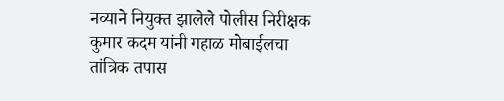नव्याने नियुक्त झालेले पोलीस निरीक्षक कुमार कदम यांनी गहाळ मोबाईलचा तांत्रिक तपास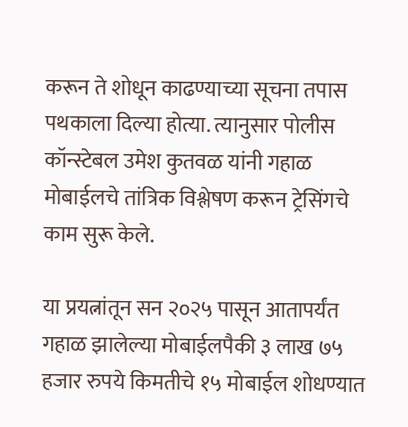करून ते शोधून काढण्याच्या सूचना तपास पथकाला दिल्या होत्या. त्यानुसार पोलीस कॉन्स्टेबल उमेश कुतवळ यांनी गहाळ मोबाईलचे तांत्रिक विश्लेषण करून ट्रेसिंगचे काम सुरू केले.

या प्रयत्नांतून सन २०२५ पासून आतापर्यंत गहाळ झालेल्या मोबाईलपैकी ३ लाख ७५ हजार रुपये किमतीचे १५ मोबाईल शोधण्यात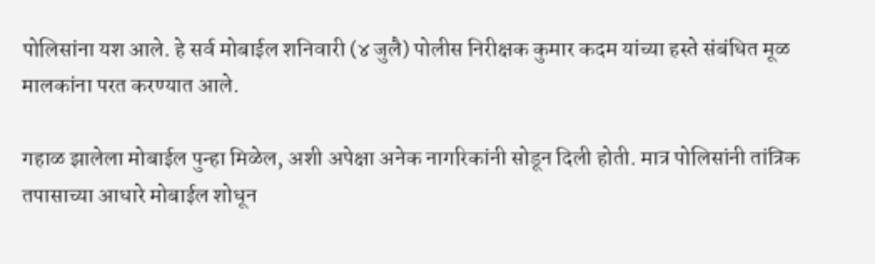पोलिसांना यश आले. हे सर्व मोबाईल शनिवारी (४ जुलै) पोलीस निरीक्षक कुमार कदम यांच्या हस्ते संबंधित मूळ मालकांना परत करण्यात आले.

गहाळ झालेला मोबाईल पुन्हा मिळेल, अशी अपेक्षा अनेक नागरिकांनी सोडून दिली होती. मात्र पोलिसांनी तांत्रिक तपासाच्या आधारे मोबाईल शोधून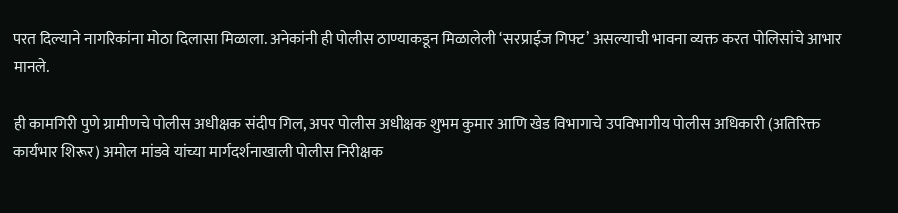परत दिल्याने नागरिकांना मोठा दिलासा मिळाला. अनेकांनी ही पोलीस ठाण्याकडून मिळालेली ‘सरप्राईज गिफ्ट’ असल्याची भावना व्यक्त करत पोलिसांचे आभार मानले.

ही कामगिरी पुणे ग्रामीणचे पोलीस अधीक्षक संदीप गिल, अपर पोलीस अधीक्षक शुभम कुमार आणि खेड विभागाचे उपविभागीय पोलीस अधिकारी (अतिरिक्त कार्यभार शिरूर) अमोल मांडवे यांच्या मार्गदर्शनाखाली पोलीस निरीक्षक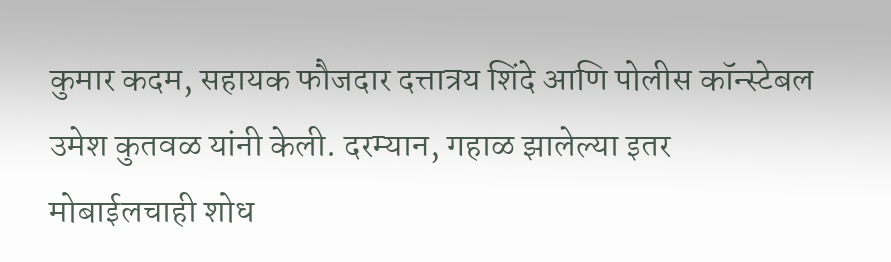कुमार कदम, सहायक फौजदार दत्तात्रय शिंदे आणि पोलीस कॉन्स्टेबल उमेश कुतवळ यांनी केली. दरम्यान, गहाळ झालेल्या इतर मोबाईलचाही शोध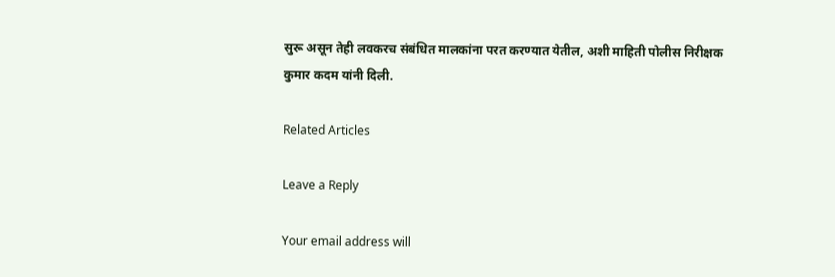सुरू असून तेही लवकरच संबंधित मालकांना परत करण्यात येतील, अशी माहिती पोलीस निरीक्षक कुमार कदम यांनी दिली.

Related Articles

Leave a Reply

Your email address will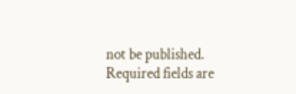not be published. Required fields are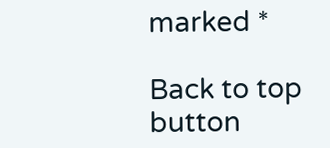marked *

Back to top button